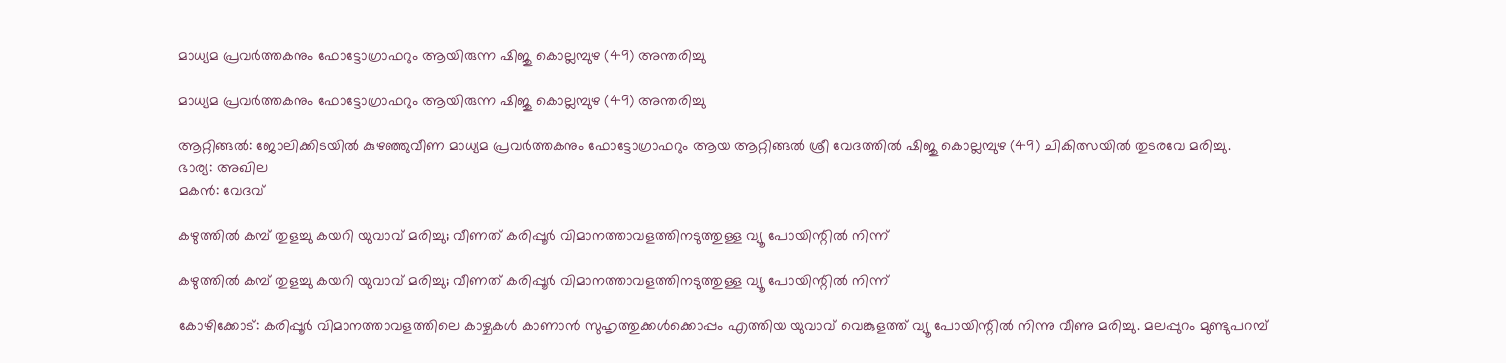മാധ്യമ പ്രവർത്തകനും ഫോട്ടോഗ്രാഫറും ആയിരുന്ന ഷിജു കൊല്ലമ്പുഴ (49) അന്തരിച്ചു

മാധ്യമ പ്രവർത്തകനും ഫോട്ടോഗ്രാഫറും ആയിരുന്ന ഷിജു കൊല്ലമ്പുഴ (49) അന്തരിച്ചു

ആറ്റിങ്ങൽ: ജോലിക്കിടയിൽ കുഴഞ്ഞുവീണ മാധ്യമ പ്രവർത്തകനും ഫോട്ടോഗ്രാഫറും ആയ ആറ്റിങ്ങൽ ശ്രീ വേദത്തിൽ ഷിജു കൊല്ലമ്പുഴ (49) ചികിത്സയിൽ തുടരവേ മരിച്ചു.
ഭാര്യ: അഖില
മകൻ: വേദവ്

കഴുത്തില്‍ കമ്പ് തുളച്ചു കയറി യുവാവ് മരിച്ചു; വീണത് കരിപ്പൂര്‍ വിമാനത്താവളത്തിനടുത്തുള്ള വ്യൂ പോയിന്റില്‍ നിന്ന്

കഴുത്തില്‍ കമ്പ് തുളച്ചു കയറി യുവാവ് മരിച്ചു; വീണത് കരിപ്പൂര്‍ വിമാനത്താവളത്തിനടുത്തുള്ള വ്യൂ പോയിന്റില്‍ നിന്ന്

കോഴിക്കോട്: കരിപ്പൂര്‍ വിമാനത്താവളത്തിലെ കാഴ്ചകള്‍ കാണാന്‍ സുഹൃത്തുക്കള്‍ക്കൊപ്പം എത്തിയ യുവാവ് വെങ്കുളത്ത് വ്യൂ പോയിന്റില്‍ നിന്നു വീണു മരിച്ചു. മലപ്പുറം മുണ്ടുപറമ്പ്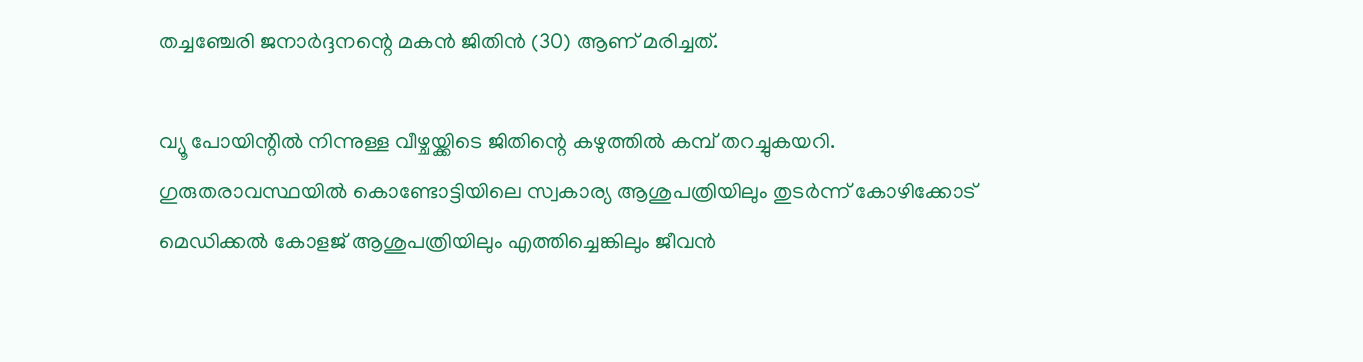തച്ചഞ്ചേരി ജനാര്‍ദ്ദനന്റെ മകന്‍ ജിതിന്‍ (30) ആണ് മരിച്ചത്.

വ്യൂ പോയിന്റില്‍ നിന്നുള്ള വീഴ്ചയ്ക്കിടെ ജിതിന്റെ കഴുത്തില്‍ കമ്പ് തറച്ചുകയറി. ഗുരുതരാവസ്ഥയില്‍ കൊണ്ടോട്ടിയിലെ സ്വകാര്യ ആശുപത്രിയിലും തുടര്‍ന്ന് കോഴിക്കോട് മെഡിക്കല്‍ കോളജ് ആശുപത്രിയിലും എത്തിച്ചെങ്കിലും ജീവന്‍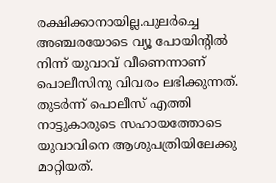രക്ഷിക്കാനായില്ല.പുലര്‍ച്ചെ അഞ്ചരയോടെ വ്യൂ പോയിന്റില്‍ നിന്ന് യുവാവ് വീണെന്നാണ് പൊലീസിനു വിവരം ലഭിക്കുന്നത്. തുടര്‍ന്ന് പൊലീസ് എത്തി നാട്ടുകാരുടെ സഹായത്തോടെ യുവാവിനെ ആശുപത്രിയിലേക്കു മാറ്റിയത്.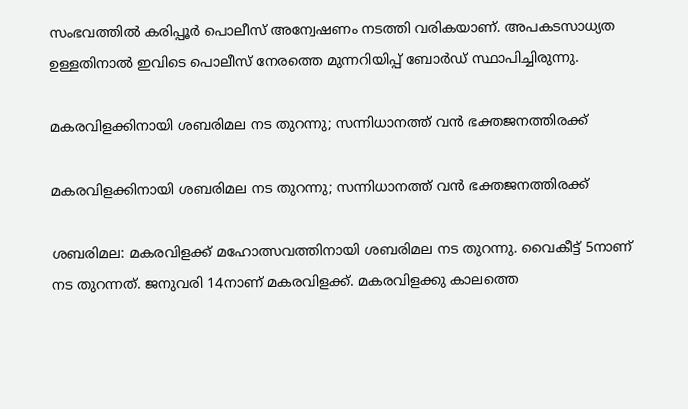സംഭവത്തില്‍ കരിപ്പൂര്‍ പൊലീസ് അന്വേഷണം നടത്തി വരികയാണ്. അപകടസാധ്യത ഉള്ളതിനാല്‍ ഇവിടെ പൊലീസ് നേരത്തെ മുന്നറിയിപ്പ് ബോര്‍ഡ് സ്ഥാപിച്ചിരുന്നു.

മകരവിളക്കിനായി ശബരിമല നട തുറന്നു; സന്നിധാനത്ത് വന്‍ ഭക്തജനത്തിരക്ക്

മകരവിളക്കിനായി ശബരിമല നട തുറന്നു; സന്നിധാനത്ത് വന്‍ ഭക്തജനത്തിരക്ക്

ശബരിമല: മകരവിളക്ക് മഹോത്സവത്തിനായി ശബരിമല നട തുറന്നു. വൈകീട്ട് 5നാണ് നട തുറന്നത്. ജനുവരി 14നാണ് മകരവിളക്ക്. മകരവിളക്കു കാലത്തെ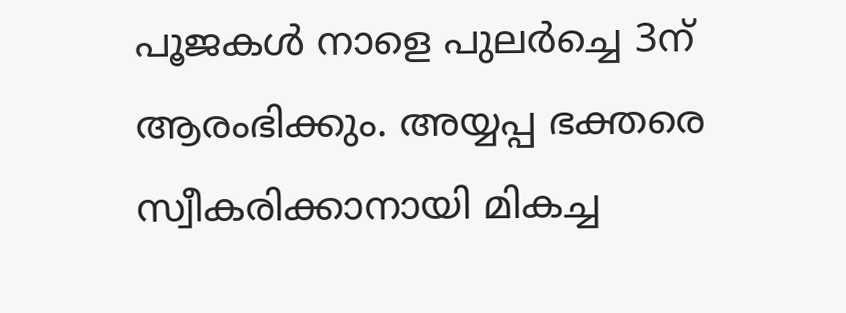പൂജകള്‍ നാളെ പുലര്‍ച്ചെ 3ന് ആരംഭിക്കും. അയ്യപ്പ ഭക്തരെ സ്വീകരിക്കാനായി മികച്ച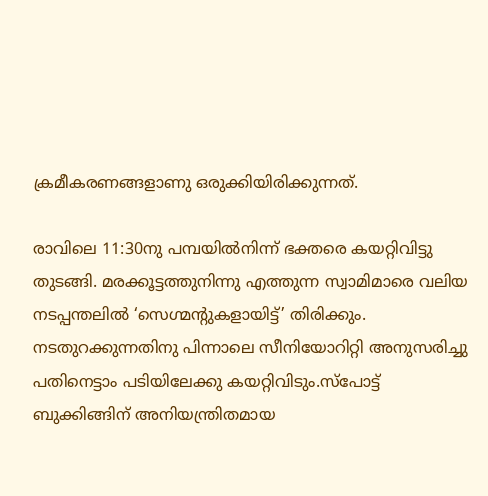ക്രമീകരണങ്ങളാണു ഒരുക്കിയിരിക്കുന്നത്.

രാവിലെ 11:30നു പമ്പയില്‍നിന്ന് ഭക്തരെ കയറ്റിവിട്ടു തുടങ്ങി. മരക്കൂട്ടത്തുനിന്നു എത്തുന്ന സ്വാമിമാരെ വലിയ നടപ്പന്തലില്‍ ‘സെഗ്മന്റുകളായിട്ട്’ തിരിക്കും. നടതുറക്കുന്നതിനു പിന്നാലെ സീനിയോറിറ്റി അനുസരിച്ചു പതിനെട്ടാം പടിയിലേക്കു കയറ്റിവിടും.സ്‌പോട്ട് ബുക്കിങ്ങിന് അനിയന്ത്രിതമായ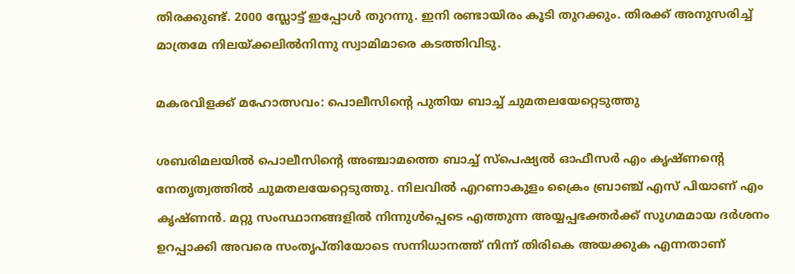തിരക്കുണ്ട്. 2000 സ്ലോട്ട് ഇപ്പോള്‍ തുറന്നു. ഇനി രണ്ടായിരം കൂടി തുറക്കും. തിരക്ക് അനുസരിച്ച് മാത്രമേ നിലയ്ക്കലില്‍നിന്നു സ്വാമിമാരെ കടത്തിവിടു.

മകരവിളക്ക് മഹോത്സവം: പൊലീസിന്റെ പുതിയ ബാച്ച് ചുമതലയേറ്റെടുത്തു

ശബരിമലയില്‍ പൊലീസിന്റെ അഞ്ചാമത്തെ ബാച്ച് സ്‌പെഷ്യല്‍ ഓഫീസര്‍ എം കൃഷ്ണന്റെ നേതൃത്വത്തില്‍ ചുമതലയേറ്റെടുത്തു. നിലവില്‍ എറണാകുളം ക്രൈം ബ്രാഞ്ച് എസ് പിയാണ് എം കൃഷ്ണന്‍. മറ്റു സംസ്ഥാനങ്ങളില്‍ നിന്നുള്‍പ്പെടെ എത്തുന്ന അയ്യപ്പഭക്തര്‍ക്ക് സുഗമമായ ദര്‍ശനം ഉറപ്പാക്കി അവരെ സംതൃപ്തിയോടെ സന്നിധാനത്ത് നിന്ന് തിരികെ അയക്കുക എന്നതാണ്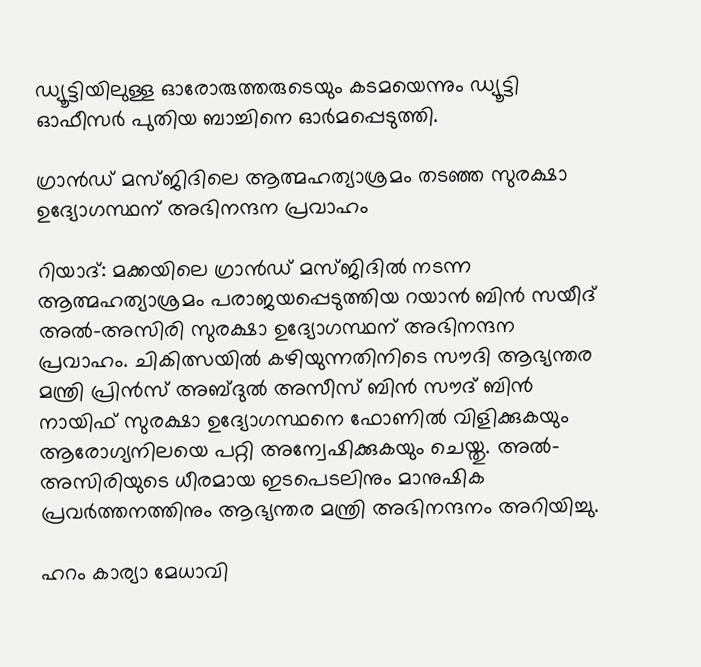ഡ്യൂട്ടിയിലുള്ള ഓരോരുത്തരുടെയും കടമയെന്നും ഡ്യൂട്ടി ഓഫീസര്‍ പുതിയ ബാച്ചിനെ ഓര്‍മപ്പെടുത്തി.

ഗ്രാൻഡ് മസ്ജിദിലെ ആത്മഹത്യാശ്രമം തടഞ്ഞ സുരക്ഷാ ഉദ്യോഗസ്ഥന് അഭിനന്ദന പ്രവാഹം

റിയാദ്: മക്കയിലെ ഗ്രാൻഡ് മസ്ജിദിൽ നടന്ന ആത്മഹത്യാശ്രമം പരാജയപ്പെടുത്തിയ റയാൻ ബിൻ സയീദ് അൽ-അസിരി സുരക്ഷാ ഉദ്യോഗസ്ഥന് അഭിനന്ദന പ്രവാഹം. ചികിത്സയിൽ കഴിയുന്നതിനിടെ സൗദി ആഭ്യന്തര മന്ത്രി പ്രിൻസ് അബ്ദുൽ അസീസ് ബിൻ സൗദ് ബിൻ നായിഫ് സുരക്ഷാ ഉദ്യോഗസ്ഥനെ ഫോണിൽ വിളിക്കുകയും ആരോഗ്യനിലയെ പറ്റി അന്വേഷിക്കുകയും ചെയ്തു. അൽ-അസിരിയുടെ ധീരമായ ഇടപെടലിനും മാനുഷിക പ്രവർത്തനത്തിനും ആഭ്യന്തര മന്ത്രി അഭിനന്ദനം അറിയിച്ചു.

ഹറം കാര്യാ മേധാവി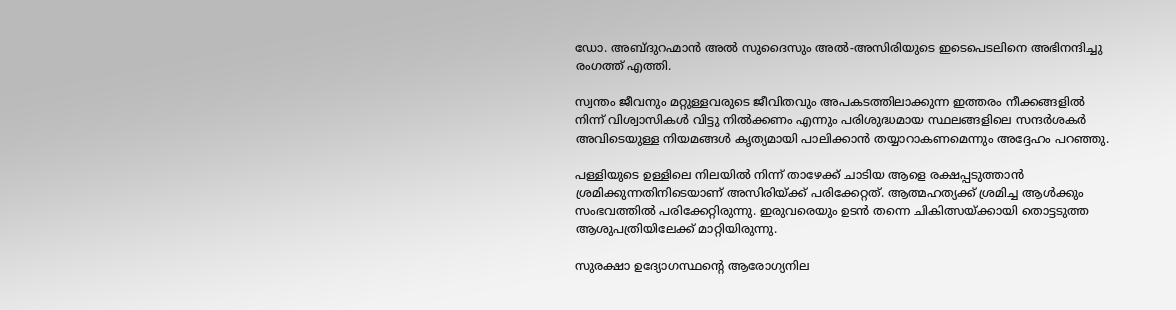ഡോ. അബ്ദുറഹ്മാൻ അൽ സുദൈസും അൽ-അസിരിയുടെ ഇടെപെടലിനെ അഭിനന്ദിച്ചു രംഗത്ത് എത്തി.

സ്വന്തം ജീവനും മറ്റുള്ളവരുടെ ജീവിതവും അപകടത്തിലാക്കുന്ന ഇത്തരം നീക്കങ്ങളിൽ നിന്ന് വിശ്വാസികൾ വിട്ടു നിൽക്കണം എന്നും പരിശുദ്ധമായ സ്ഥലങ്ങളിലെ സന്ദർശകർ അവിടെയുള്ള നിയമങ്ങൾ കൃത്യമായി പാലിക്കാൻ തയ്യാറാകണമെന്നും അദ്ദേഹം പറഞ്ഞു.

പള്ളിയുടെ ഉള്ളിലെ നിലയിൽ നിന്ന് താഴേക്ക് ചാടിയ ആളെ രക്ഷപ്പടുത്താൻ ശ്രമിക്കുന്നതിനിടെയാണ് അസിരിയ്ക്ക് പരിക്കേറ്റത്. ആത്മഹത്യക്ക് ശ്രമിച്ച ആൾക്കും സംഭവത്തിൽ പരിക്കേറ്റിരുന്നു. ഇരുവരെയും ഉടൻ തന്നെ ചികിത്സയ്ക്കായി തൊട്ടടുത്ത ആശുപത്രിയിലേക്ക് മാറ്റിയിരുന്നു.

സുരക്ഷാ ഉദ്യോഗസ്ഥന്റെ ആരോഗ്യനില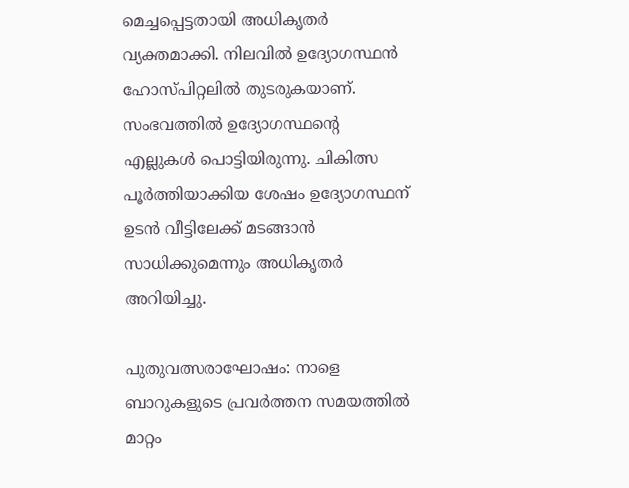മെച്ചപ്പെട്ടതായി അധികൃതർ വ്യക്തമാക്കി. നിലവിൽ ഉദ്യോഗസ്ഥൻ ഹോസ്പിറ്റലിൽ തുടരുകയാണ്. സംഭവത്തിൽ ഉദ്യോഗസ്ഥന്റെ എല്ലുകൾ പൊട്ടിയിരുന്നു. ചികിത്സ പൂർത്തിയാക്കിയ ശേഷം ഉദ്യോഗസ്ഥന് ഉടൻ വീട്ടിലേക്ക് മടങ്ങാൻ സാധിക്കുമെന്നും അധികൃതർ അറിയിച്ചു.

പുതുവത്സരാഘോഷം: നാളെ ബാറുകളുടെ പ്രവർത്തന സമയത്തിൽ മാറ്റം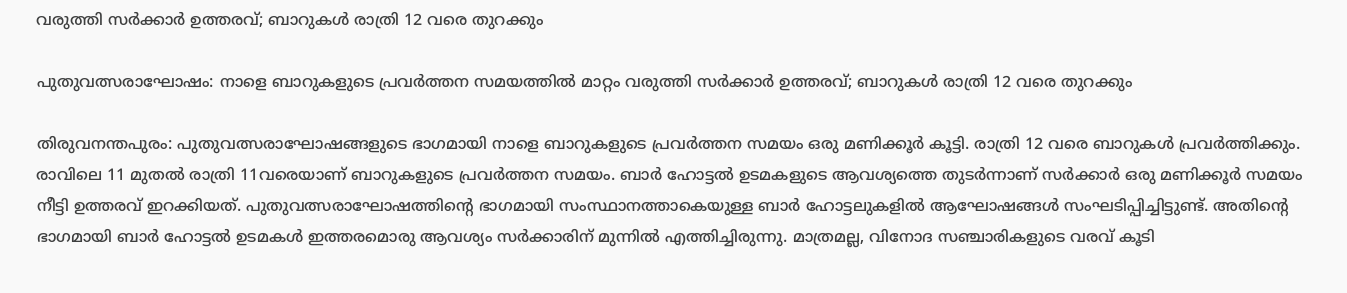വരുത്തി സർക്കാർ ഉത്തരവ്; ബാറുകൾ രാത്രി 12 വരെ തുറക്കും

പുതുവത്സരാഘോഷം: നാളെ ബാറുകളുടെ പ്രവർത്തന സമയത്തിൽ മാറ്റം വരുത്തി സർക്കാർ ഉത്തരവ്; ബാറുകൾ രാത്രി 12 വരെ തുറക്കും

തിരുവനന്തപുരം: പുതുവത്സരാഘോഷങ്ങളുടെ ഭാഗമായി നാളെ ബാറുകളുടെ പ്രവർത്തന സമയം ഒരു മണിക്കൂർ‍ കൂട്ടി. രാത്രി 12 വരെ ബാറുകള്‍ പ്രവർത്തിക്കും. രാവിലെ 11 മുതൽ രാത്രി 11വരെയാണ് ബാറുകളുടെ പ്രവർത്തന സമയം. ബാർ ഹോട്ടൽ ഉടമകളുടെ ആവശ്യത്തെ തുടർന്നാണ് സർക്കാർ ഒരു മണിക്കൂർ സമയം നീട്ടി ഉത്തരവ് ഇറക്കിയത്. പുതുവത്സരാഘോഷത്തിന്‍റെ ഭാഗമായി സംസ്ഥാനത്താകെയുള്ള ബാര്‍ ഹോട്ടലുകളിൽ ആഘോഷങ്ങള്‍ സംഘടിപ്പിച്ചിട്ടുണ്ട്. അതിന്‍റെ ഭാഗമായി ബാര്‍ ഹോട്ടൽ ഉടമകള്‍ ഇത്തരമൊരു ആവശ്യം സര്‍ക്കാരിന് മുന്നിൽ എത്തിച്ചിരുന്നു. മാത്രമല്ല, വിനോദ സഞ്ചാരികളുടെ വരവ് കൂടി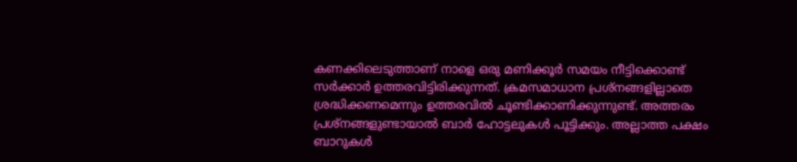കണക്കിലെടുത്താണ് നാളെ ഒരു മണിക്കൂര്‍ സമയം നീട്ടിക്കൊണ്ട് സര്‍ക്കാര്‍ ഉത്തരവിട്ടിരിക്കുന്നത്. ക്രമസമാധാന പ്രശ്നങ്ങളില്ലാതെ ശ്രദ്ധിക്കണമെന്നും ഉത്തരവിൽ ചൂണ്ടിക്കാണിക്കുന്നുണ്ട്. അത്തരം പ്രശ്നങ്ങളുണ്ടായാൽ ബാര്‍ ഹോട്ടലുകള്‍ പൂട്ടിക്കും. അല്ലാത്ത പക്ഷം ബാറുകള്‍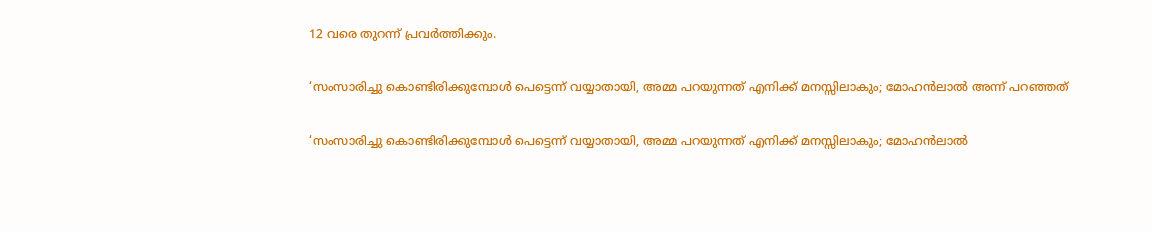12 വരെ തുറന്ന് പ്രവര്‍ത്തിക്കും.

‘സംസാരിച്ചു കൊണ്ടിരിക്കുമ്പോള്‍ പെട്ടെന്ന് വയ്യാതായി, അമ്മ പറയുന്നത് എനിക്ക് മനസ്സിലാകും; മോഹന്‍ലാല്‍ അന്ന് പറഞ്ഞത്

‘സംസാരിച്ചു കൊണ്ടിരിക്കുമ്പോള്‍ പെട്ടെന്ന് വയ്യാതായി, അമ്മ പറയുന്നത് എനിക്ക് മനസ്സിലാകും; മോഹന്‍ലാല്‍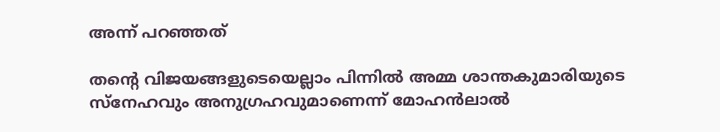അന്ന് പറഞ്ഞത്

തന്റെ വിജയങ്ങളുടെയെല്ലാം പിന്നില്‍ അമ്മ ശാന്തകുമാരിയുടെ സ്‌നേഹവും അനുഗ്രഹവുമാണെന്ന് മോഹന്‍ലാല്‍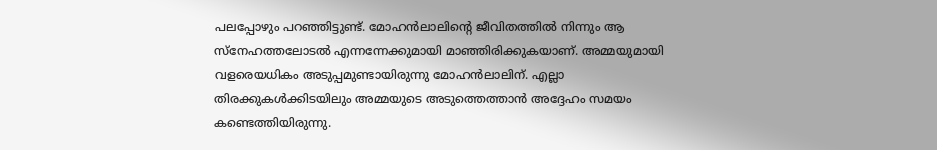പലപ്പോഴും പറഞ്ഞിട്ടുണ്ട്. മോഹന്‍ലാലിന്റെ ജീവിതത്തില്‍ നിന്നും ആ സ്‌നേഹത്തലോടല്‍ എന്നന്നേക്കുമായി മാഞ്ഞിരിക്കുകയാണ്. അമ്മയുമായി വളരെയധികം അടുപ്പമുണ്ടായിരുന്നു മോഹന്‍ലാലിന്. എല്ലാ തിരക്കുകള്‍ക്കിടയിലും അമ്മയുടെ അടുത്തെത്താന്‍ അദ്ദേഹം സമയം കണ്ടെത്തിയിരുന്നു.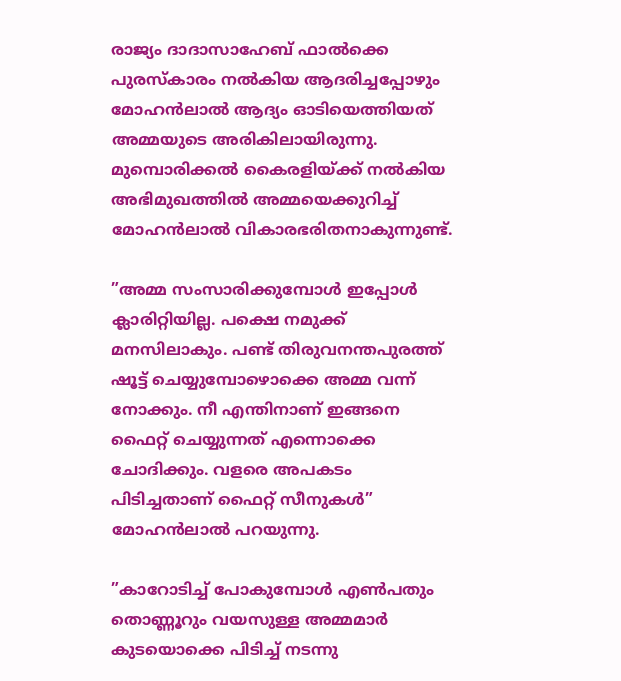രാജ്യം ദാദാസാഹേബ് ഫാല്‍ക്കെ പുരസ്‌കാരം നല്‍കിയ ആദരിച്ചപ്പോഴും മോഹന്‍ലാല്‍ ആദ്യം ഓടിയെത്തിയത് അമ്മയുടെ അരികിലായിരുന്നു. മുമ്പൊരിക്കല്‍ കൈരളിയ്ക്ക് നല്‍കിയ അഭിമുഖത്തില്‍ അമ്മയെക്കുറിച്ച് മോഹന്‍ലാല്‍ വികാരഭരിതനാകുന്നുണ്ട്.

”അമ്മ സംസാരിക്കുമ്പോള്‍ ഇപ്പോള്‍ ക്ലാരിറ്റിയില്ല. പക്ഷെ നമുക്ക് മനസിലാകും. പണ്ട് തിരുവനന്തപുരത്ത് ഷൂട്ട് ചെയ്യുമ്പോഴൊക്കെ അമ്മ വന്ന് നോക്കും. നീ എന്തിനാണ് ഇങ്ങനെ ഫൈറ്റ് ചെയ്യുന്നത് എന്നൊക്കെ ചോദിക്കും. വളരെ അപകടം പിടിച്ചതാണ് ഫൈറ്റ് സീനുകള്‍” മോഹന്‍ലാല്‍ പറയുന്നു.

”കാറോടിച്ച് പോകുമ്പോള്‍ എണ്‍പതും തൊണ്ണൂറും വയസുള്ള അമ്മമാര്‍ കുടയൊക്കെ പിടിച്ച് നടന്നു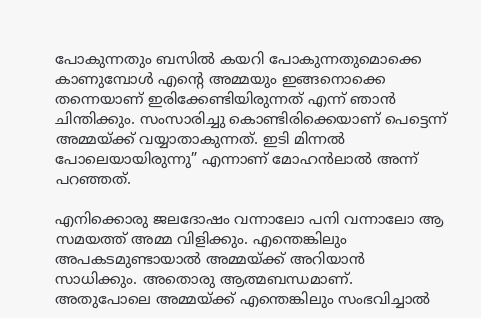പോകുന്നതും ബസില്‍ കയറി പോകുന്നതുമൊക്കെ കാണുമ്പോള്‍ എന്റെ അമ്മയും ഇങ്ങനൊക്കെ തന്നെയാണ് ഇരിക്കേണ്ടിയിരുന്നത് എന്ന് ഞാന്‍ ചിന്തിക്കും. സംസാരിച്ചു കൊണ്ടിരിക്കെയാണ് പെട്ടെന്ന് അമ്മയ്ക്ക് വയ്യാതാകുന്നത്. ഇടി മിന്നല്‍ പോലെയായിരുന്നു” എന്നാണ് മോഹന്‍ലാല്‍ അന്ന് പറഞ്ഞത്.

എനിക്കൊരു ജലദോഷം വന്നാലോ പനി വന്നാലോ ആ സമയത്ത് അമ്മ വിളിക്കും. എന്തെങ്കിലും അപകടമുണ്ടായാല്‍ അമ്മയ്ക്ക് അറിയാന്‍ സാധിക്കും. അതൊരു ആത്മബന്ധമാണ്. അതുപോലെ അമ്മയ്ക്ക് എന്തെങ്കിലും സംഭവിച്ചാല്‍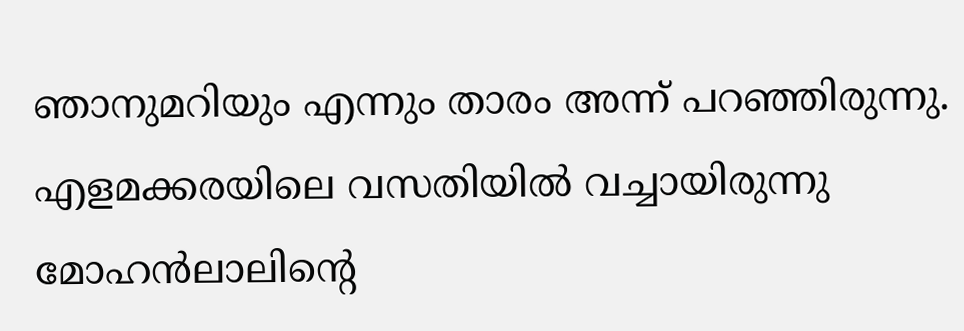ഞാനുമറിയും എന്നും താരം അന്ന് പറഞ്ഞിരുന്നു. എളമക്കരയിലെ വസതിയില്‍ വച്ചായിരുന്നു മോഹന്‍ലാലിന്‍റെ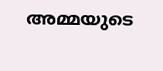അമ്മയുടെ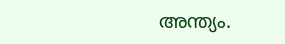അന്ത്യം.